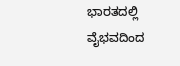ಭಾರತದಲ್ಲಿ ವೈಭವದಿಂದ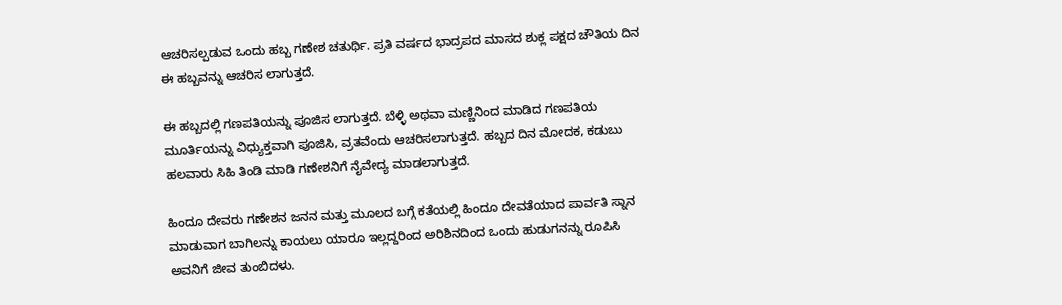ಆಚರಿಸಲ್ಪಡುವ ಒಂದು ಹಬ್ಬ ಗಣೇಶ ಚತುರ್ಥಿ. ಪ್ರತಿ ವರ್ಷದ ಭಾದ್ರಪದ ಮಾಸದ ಶುಕ್ಲ ಪಕ್ಷದ ಚೌತಿಯ ದಿನ ಈ ಹಬ್ಬವನ್ನು ಆಚರಿಸ ಲಾಗುತ್ತದೆ.

ಈ ಹಬ್ಬದಲ್ಲಿ ಗಣಪತಿಯನ್ನು ಪೂಜಿಸ ಲಾಗುತ್ತದೆ. ಬೆಳ್ಳಿ ಅಥವಾ ಮಣ್ಣಿನಿಂದ ಮಾಡಿದ ಗಣಪತಿಯ ಮೂರ್ತಿಯನ್ನು ವಿಧ್ಯುಕ್ತವಾಗಿ ಪೂಜಿಸಿ, ವ್ರತವೆಂದು ಆಚರಿಸಲಾಗುತ್ತದೆ. ಹಬ್ಬದ ದಿನ ಮೋದಕ, ಕಡುಬು ಹಲವಾರು ಸಿಹಿ ತಿಂಡಿ ಮಾಡಿ ಗಣೇಶನಿಗೆ ನೈವೇದ್ಯ ಮಾಡಲಾಗುತ್ತದೆ.

ಹಿಂದೂ ದೇವರು ಗಣೇಶನ ಜನನ ಮತ್ತು ಮೂಲದ ಬಗ್ಗೆ ಕತೆಯಲ್ಲಿ ಹಿಂದೂ ದೇವತೆಯಾದ ಪಾರ್ವತಿ ಸ್ನಾನ ಮಾಡುವಾಗ ಬಾಗಿಲನ್ನು ಕಾಯಲು ಯಾರೂ ಇಲ್ಲದ್ದರಿಂದ ಅರಿಶಿನದಿಂದ ಒಂದು ಹುಡುಗನನ್ನು ರೂಪಿಸಿ ಅವನಿಗೆ ಜೀವ ತುಂಬಿದಳು.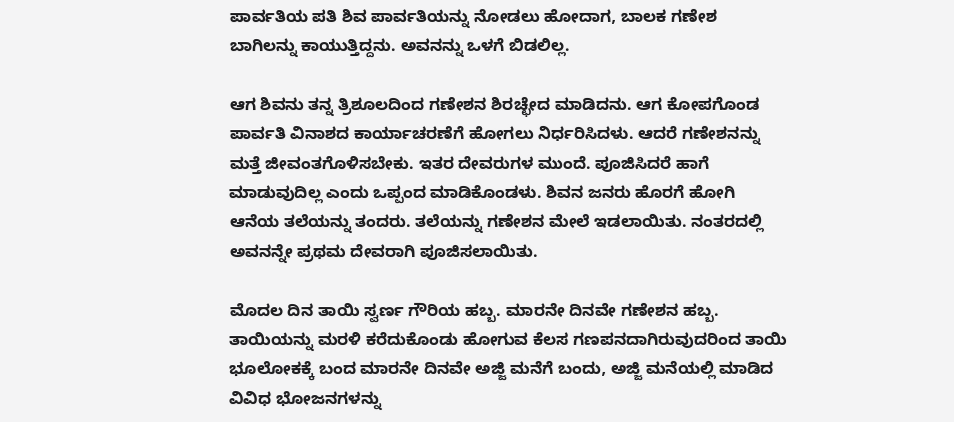ಪಾರ್ವತಿಯ ಪತಿ ಶಿವ ಪಾರ್ವತಿಯನ್ನು ನೋಡಲು ಹೋದಾಗ, ಬಾಲಕ ಗಣೇಶ ಬಾಗಿಲನ್ನು ಕಾಯುತ್ತಿದ್ದನು. ಅವನನ್ನು ಒಳಗೆ ಬಿಡಲಿಲ್ಲ.

ಆಗ ಶಿವನು ತನ್ನ ತ್ರಿಶೂಲದಿಂದ ಗಣೇಶನ ಶಿರಚ್ಛೇದ ಮಾಡಿದನು. ಆಗ ಕೋಪಗೊಂಡ ಪಾರ್ವತಿ ವಿನಾಶದ ಕಾರ್ಯಾಚರಣೆಗೆ ಹೋಗಲು ನಿರ್ಧರಿಸಿದಳು. ಆದರೆ ಗಣೇಶನನ್ನು ಮತ್ತೆ ಜೀವಂತಗೊಳಿಸಬೇಕು. ಇತರ ದೇವರುಗಳ ಮುಂದೆ. ಪೂಜಿಸಿದರೆ ಹಾಗೆ ಮಾಡುವುದಿಲ್ಲ ಎಂದು ಒಪ್ಪಂದ ಮಾಡಿಕೊಂಡಳು. ಶಿವನ ಜನರು ಹೊರಗೆ ಹೋಗಿ ಆನೆಯ ತಲೆಯನ್ನು ತಂದರು. ತಲೆಯನ್ನು ಗಣೇಶನ ಮೇಲೆ ಇಡಲಾಯಿತು. ನಂತರದಲ್ಲಿ ಅವನನ್ನೇ ಪ್ರಥಮ ದೇವರಾಗಿ ಪೂಜಿಸಲಾಯಿತು.

ಮೊದಲ ದಿನ ತಾಯಿ ಸ್ವರ್ಣ ಗೌರಿಯ ಹಬ್ಬ. ಮಾರನೇ ದಿನವೇ ಗಣೇಶನ ಹಬ್ಬ. ತಾಯಿಯನ್ನು ಮರಳಿ ಕರೆದುಕೊಂಡು ಹೋಗುವ ಕೆಲಸ ಗಣಪನದಾಗಿರುವುದರಿಂದ ತಾಯಿ ಭೂಲೋಕಕ್ಕೆ ಬಂದ ಮಾರನೇ ದಿನವೇ ಅಜ್ಜಿ ಮನೆಗೆ ಬಂದು, ಅಜ್ಜಿ ಮನೆಯಲ್ಲಿ ಮಾಡಿದ ವಿವಿಧ ಭೋಜನಗಳನ್ನು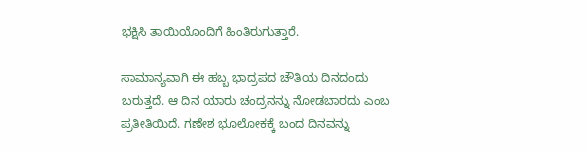ಭಕ್ಷಿಸಿ ತಾಯಿಯೊಂದಿಗೆ ಹಿಂತಿರುಗುತ್ತಾರೆ.

ಸಾಮಾನ್ಯವಾಗಿ ಈ ಹಬ್ಬ ಭಾದ್ರಪದ ಚೌತಿಯ ದಿನದಂದು ಬರುತ್ತದೆ. ಆ ದಿನ ಯಾರು ಚಂದ್ರನನ್ನು ನೋಡಬಾರದು ಎಂಬ ಪ್ರತೀತಿಯಿದೆ. ಗಣೇಶ ಭೂಲೋಕಕ್ಕೆ ಬಂದ ದಿನವನ್ನು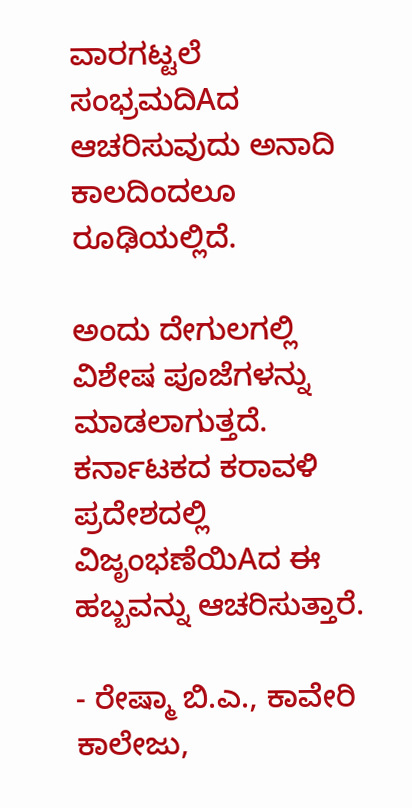ವಾರಗಟ್ಟಲೆ ಸಂಭ್ರಮದಿAದ ಆಚರಿಸುವುದು ಅನಾದಿ ಕಾಲದಿಂದಲೂ ರೂಢಿಯಲ್ಲಿದೆ.

ಅಂದು ದೇಗುಲಗಲ್ಲಿ ವಿಶೇಷ ಪೂಜೆಗಳನ್ನು ಮಾಡಲಾಗುತ್ತದೆ. ಕರ್ನಾಟಕದ ಕರಾವಳಿ ಪ್ರದೇಶದಲ್ಲಿ ವಿಜೃಂಭಣೆಯಿAದ ಈ ಹಬ್ಬವನ್ನು ಆಚರಿಸುತ್ತಾರೆ.

- ರೇಷ್ಮಾ ಬಿ.ಎ., ಕಾವೇರಿ ಕಾಲೇಜು,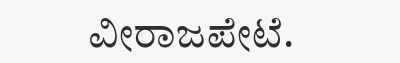ವೀರಾಜಪೇಟೆ.